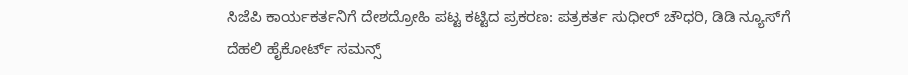ಸಿಜೆಪಿ ಕಾರ್ಯಕರ್ತನಿಗೆ ದೇಶದ್ರೋಹಿ ಪಟ್ಟ ಕಟ್ಟಿದ ಪ್ರಕರಣ: ಪತ್ರಕರ್ತ ಸುಧೀರ್ ಚೌಧರಿ, ಡಿಡಿ ನ್ಯೂಸ್‌ಗೆ ದೆಹಲಿ ಹೈಕೋರ್ಟ್ ಸಮನ್ಸ್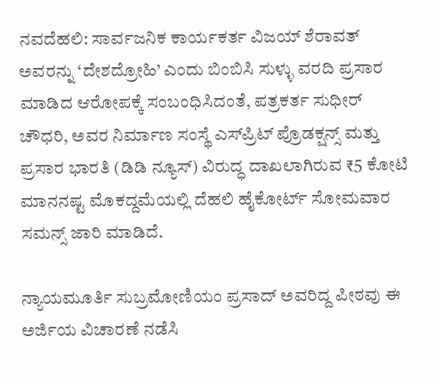ನವದೆಹಲಿ: ಸಾರ್ವಜನಿಕ ಕಾರ್ಯಕರ್ತ ವಿಜಯ್ ಶೆರಾವತ್ ಅವರನ್ನು ‘ದೇಶದ್ರೋಹಿ’ ಎಂದು ಬಿಂಬಿಸಿ ಸುಳ್ಳು ವರದಿ ಪ್ರಸಾರ ಮಾಡಿದ ಆರೋಪಕ್ಕೆ ಸಂಬಂಧಿಸಿದಂತೆ, ಪತ್ರಕರ್ತ ಸುಧೀರ್ ಚೌಧರಿ, ಅವರ ನಿರ್ಮಾಣ ಸಂಸ್ಥೆ ಎಸ್‌ಪ್ರಿಟ್ ಪ್ರೊಡಕ್ಷನ್ಸ್ ಮತ್ತು ಪ್ರಸಾರ ಭಾರತಿ (ಡಿಡಿ ನ್ಯೂಸ್) ವಿರುದ್ಧ ದಾಖಲಾಗಿರುವ ₹5 ಕೋಟಿ ಮಾನನಷ್ಟ ಮೊಕದ್ದಮೆಯಲ್ಲಿ ದೆಹಲಿ ಹೈಕೋರ್ಟ್ ಸೋಮವಾರ ಸಮನ್ಸ್ ಜಾರಿ ಮಾಡಿದೆ.

ನ್ಯಾಯಮೂರ್ತಿ ಸುಬ್ರಮೋಣಿಯಂ ಪ್ರಸಾದ್ ಅವರಿದ್ದ ಪೀಠವು ಈ ಅರ್ಜಿಯ ವಿಚಾರಣೆ ನಡೆಸಿ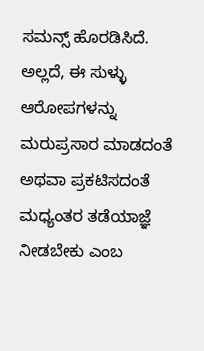ಸಮನ್ಸ್ ಹೊರಡಿಸಿದೆ. ಅಲ್ಲದೆ, ಈ ಸುಳ್ಳು ಆರೋಪಗಳನ್ನು ಮರುಪ್ರಸಾರ ಮಾಡದಂತೆ ಅಥವಾ ಪ್ರಕಟಿಸದಂತೆ ಮಧ್ಯಂತರ ತಡೆಯಾಜ್ಞೆ ನೀಡಬೇಕು ಎಂಬ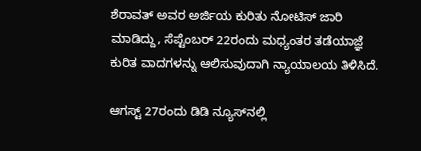ಶೆರಾವತ್ ಅವರ ಅರ್ಜಿಯ ಕುರಿತು ನೋಟಿಸ್ ಜಾರಿ ಮಾಡಿದ್ದು, ಸೆಪ್ಟೆಂಬರ್ 22ರಂದು ಮಧ್ಯಂತರ ತಡೆಯಾಜ್ಞೆ ಕುರಿತ ವಾದಗಳನ್ನು ಆಲಿಸುವುದಾಗಿ ನ್ಯಾಯಾಲಯ ತಿಳಿಸಿದೆ.

ಆಗಸ್ಟ್ 27ರಂದು ಡಿಡಿ ನ್ಯೂಸ್‌ನಲ್ಲಿ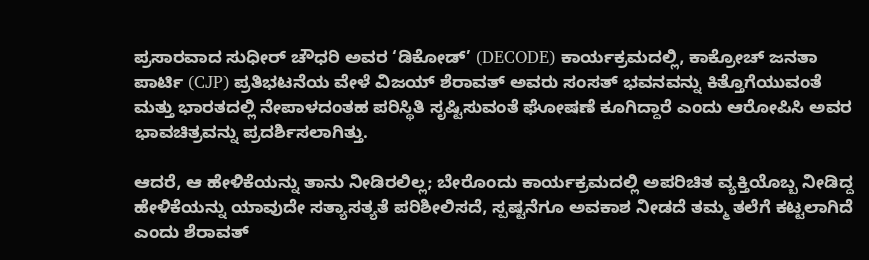ಪ್ರಸಾರವಾದ ಸುಧೀರ್ ಚೌಧರಿ ಅವರ ‘ಡಿಕೋಡ್’ (DECODE) ಕಾರ್ಯಕ್ರಮದಲ್ಲಿ, ಕಾಕ್ರೋಚ್ ಜನತಾ ಪಾರ್ಟಿ (CJP) ಪ್ರತಿಭಟನೆಯ ವೇಳೆ ವಿಜಯ್ ಶೆರಾವತ್ ಅವರು ಸಂಸತ್ ಭವನವನ್ನು ಕಿತ್ತೊಗೆಯುವಂತೆ ಮತ್ತು ಭಾರತದಲ್ಲಿ ನೇಪಾಳದಂತಹ ಪರಿಸ್ಥಿತಿ ಸೃಷ್ಟಿಸುವಂತೆ ಘೋಷಣೆ ಕೂಗಿದ್ದಾರೆ ಎಂದು ಆರೋಪಿಸಿ ಅವರ ಭಾವಚಿತ್ರವನ್ನು ಪ್ರದರ್ಶಿಸಲಾಗಿತ್ತು.

ಆದರೆ, ಆ ಹೇಳಿಕೆಯನ್ನು ತಾನು ನೀಡಿರಲಿಲ್ಲ; ಬೇರೊಂದು ಕಾರ್ಯಕ್ರಮದಲ್ಲಿ ಅಪರಿಚಿತ ವ್ಯಕ್ತಿಯೊಬ್ಬ ನೀಡಿದ್ದ ಹೇಳಿಕೆಯನ್ನು ಯಾವುದೇ ಸತ್ಯಾಸತ್ಯತೆ ಪರಿಶೀಲಿಸದೆ, ಸ್ಪಷ್ಟನೆಗೂ ಅವಕಾಶ ನೀಡದೆ ತಮ್ಮ ತಲೆಗೆ ಕಟ್ಟಲಾಗಿದೆ ಎಂದು ಶೆರಾವತ್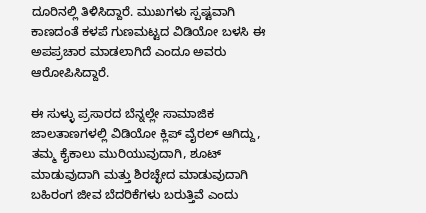ದೂರಿನಲ್ಲಿ ತಿಳಿಸಿದ್ದಾರೆ. ಮುಖಗಳು ಸ್ಪಷ್ಟವಾಗಿ ಕಾಣದಂತೆ ಕಳಪೆ ಗುಣಮಟ್ಟದ ವಿಡಿಯೋ ಬಳಸಿ ಈ ಅಪಪ್ರಚಾರ ಮಾಡಲಾಗಿದೆ ಎಂದೂ ಅವರು ಆರೋಪಿಸಿದ್ದಾರೆ.

ಈ ಸುಳ್ಳು ಪ್ರಸಾರದ ಬೆನ್ನಲ್ಲೇ ಸಾಮಾಜಿಕ ಜಾಲತಾಣಗಳಲ್ಲಿ ವಿಡಿಯೋ ಕ್ಲಿಪ್ ವೈರಲ್ ಆಗಿದ್ದು, ತಮ್ಮ ಕೈಕಾಲು ಮುರಿಯುವುದಾಗಿ, ಶೂಟ್ ಮಾಡುವುದಾಗಿ ಮತ್ತು ಶಿರಚ್ಛೇದ ಮಾಡುವುದಾಗಿ ಬಹಿರಂಗ ಜೀವ ಬೆದರಿಕೆಗಳು ಬರುತ್ತಿವೆ ಎಂದು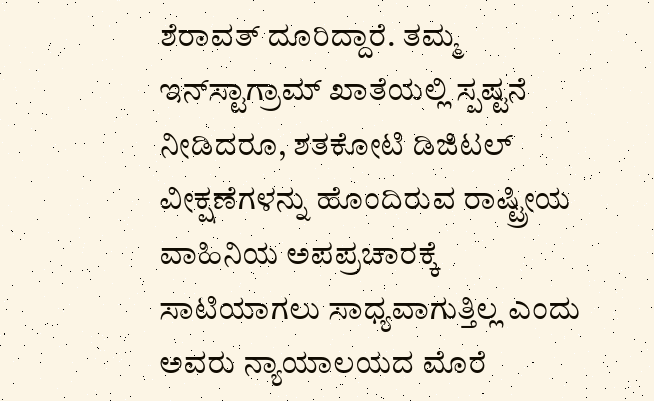ಶೆರಾವತ್ ದೂರಿದ್ದಾರೆ. ತಮ್ಮ ಇನ್‌ಸ್ಟಾಗ್ರಾಮ್ ಖಾತೆಯಲ್ಲಿ ಸ್ಪಷ್ಟನೆ ನೀಡಿದರೂ, ಶತಕೋಟಿ ಡಿಜಿಟಲ್ ವೀಕ್ಷಣೆಗಳನ್ನು ಹೊಂದಿರುವ ರಾಷ್ಟ್ರೀಯ ವಾಹಿನಿಯ ಅಪಪ್ರಚಾರಕ್ಕೆ ಸಾಟಿಯಾಗಲು ಸಾಧ್ಯವಾಗುತ್ತಿಲ್ಲ ಎಂದು ಅವರು ನ್ಯಾಯಾಲಯದ ಮೊರೆ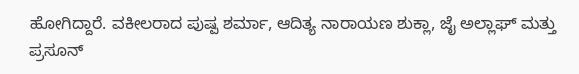ಹೋಗಿದ್ದಾರೆ. ವಕೀಲರಾದ ಪುಷ್ಪ ಶರ್ಮಾ, ಆದಿತ್ಯ ನಾರಾಯಣ ಶುಕ್ಲಾ, ಜೈ ಅಲ್ಲಾಘ್ ಮತ್ತು ಪ್ರಸೂನ್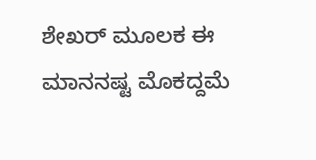ಶೇಖರ್ ಮೂಲಕ ಈ ಮಾನನಷ್ಟ ಮೊಕದ್ದಮೆ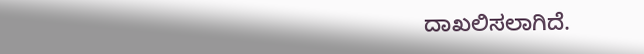ದಾಖಲಿಸಲಾಗಿದೆ.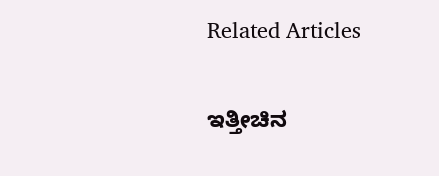Related Articles

ಇತ್ತೀಚಿನ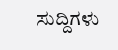ಸುದ್ದಿಗಳು